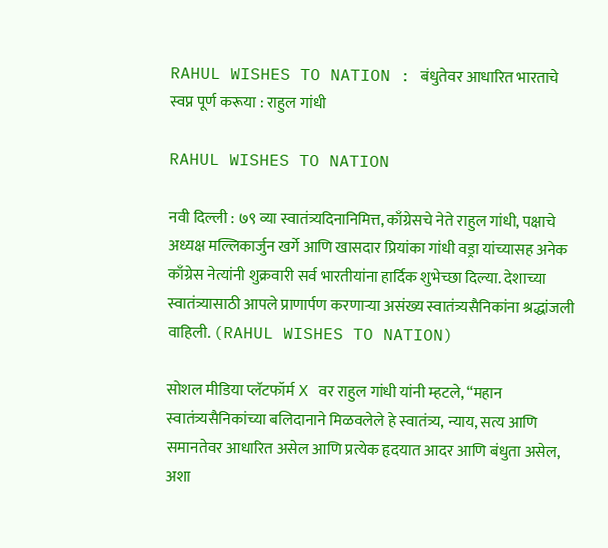RAHUL WISHES TO NATION : बंधुतेवर आधारित भारताचे स्वप्न पूर्ण करूया : राहुल गांधी

RAHUL WISHES TO NATION

नवी दिल्ली : ७९ व्या स्वातंत्र्यदिनानिमित्त, काँग्रेसचे नेते राहुल गांधी, पक्षाचे अध्यक्ष मल्लिकार्जुन खर्गे आणि खासदार प्रियांका गांधी वड्रा यांच्यासह अनेक काँग्रेस नेत्यांनी शुक्रवारी सर्व भारतीयांना हार्दिक शुभेच्छा दिल्या. देशाच्या स्वातंत्र्यासाठी आपले प्राणार्पण करणाऱ्या असंख्य स्वातंत्र्यसैनिकांना श्रद्धांजली वाहिली. (RAHUL WISHES TO NATION)

सोशल मीडिया प्लॅटफॉर्म X वर राहुल गांधी यांनी म्हटले, “महान स्वातंत्र्यसैनिकांच्या बलिदानाने मिळवलेले हे स्वातंत्र्य, न्याय, सत्य आणि समानतेवर आधारित असेल आणि प्रत्येक हृदयात आदर आणि बंधुता असेल, अशा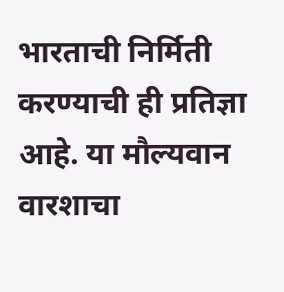भारताची निर्मिती करण्याची ही प्रतिज्ञा आहे. या मौल्यवान वारशाचा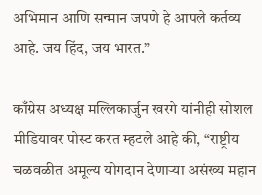अभिमान आणि सन्मान जपणे हे आपले कर्तव्य आहे. जय हिंद, जय भारत.”

काँग्रेस अध्यक्ष मल्लिकार्जुन खरगे यांनीही सोशल मीडियावर पोस्ट करत म्हटले आहे की, “राष्ट्रीय चळवळीत अमूल्य योगदान देणाऱ्या असंख्य महान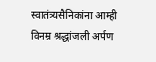स्वातंत्र्यसैनिकांना आम्ही विनम्र श्रद्धांजली अर्पण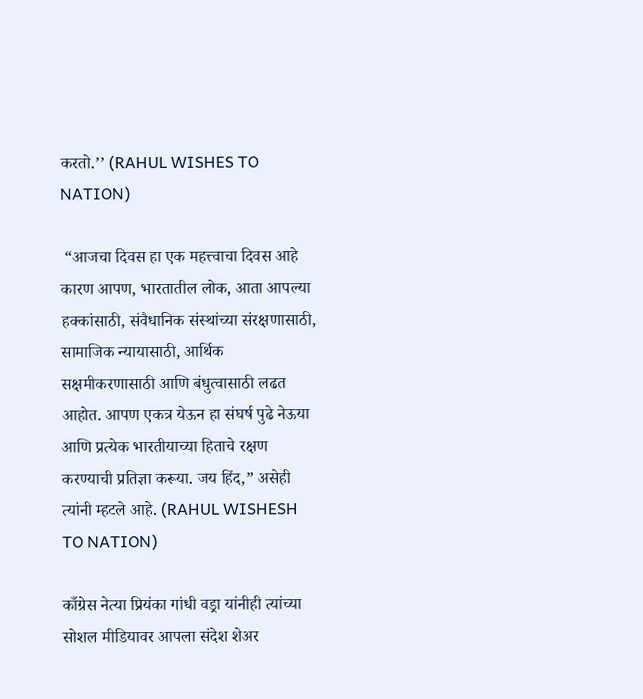करतो.’’ (RAHUL WISHES TO NATION)

 “आजचा दिवस हा एक महत्त्वाचा दिवस आहे कारण आपण, भारतातील लोक, आता आपल्या हक्कांसाठी, संवैधानिक संस्थांच्या संरक्षणासाठी, सामाजिक न्यायासाठी, आर्थिक सक्षमीकरणासाठी आणि बंधुत्वासाठी लढत आहोत. आपण एकत्र येऊन हा संघर्ष पुढे नेऊया आणि प्रत्येक भारतीयाच्या हिताचे रक्षण करण्याची प्रतिज्ञा करूया. जय हिंद,” असेही त्यांनी म्हटले आहे. (RAHUL WISHESH TO NATION)

काँग्रेस नेत्या प्रियंका गांधी वड्रा यांनीही त्यांच्या सोशल मीडियावर आपला संदेश शेअर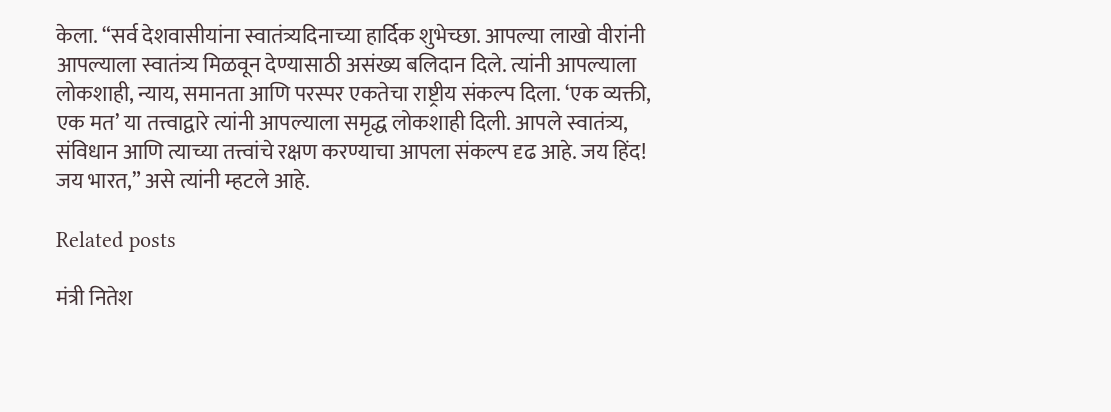केला. “सर्व देशवासीयांना स्वातंत्र्यदिनाच्या हार्दिक शुभेच्छा. आपल्या लाखो वीरांनी आपल्याला स्वातंत्र्य मिळवून देण्यासाठी असंख्य बलिदान दिले. त्यांनी आपल्याला लोकशाही, न्याय, समानता आणि परस्पर एकतेचा राष्ट्रीय संकल्प दिला. ‘एक व्यक्ती, एक मत’ या तत्त्वाद्वारे त्यांनी आपल्याला समृद्ध लोकशाही दिली. आपले स्वातंत्र्य, संविधान आणि त्याच्या तत्त्वांचे रक्षण करण्याचा आपला संकल्प दृढ आहे. जय हिंद! जय भारत,” असे त्यांनी म्हटले आहे.

Related posts

मंत्री नितेश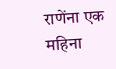राणेंना एक महिना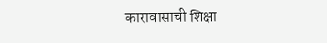कारावासाची शिक्षा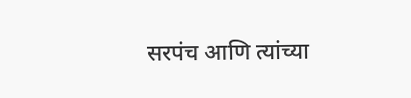सरपंच आणि त्यांच्या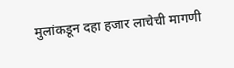मुलांकडून दहा हजार लाचेची मागणी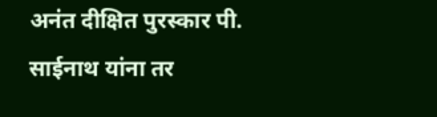अनंत दीक्षित पुरस्कार पी. साईनाथ यांना तर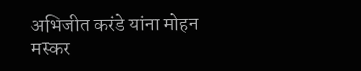अभिजीत करंडे यांना मोहन मस्कर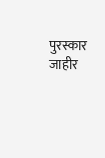पुरस्कार जाहीर